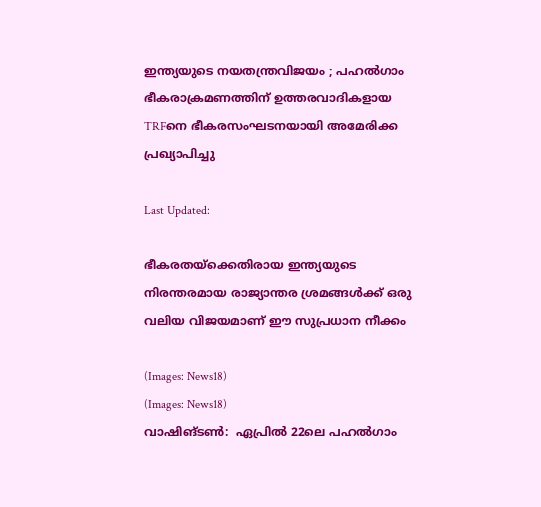ഇന്ത്യയുടെ നയതന്ത്രവിജയം ; പഹൽഗാം ഭീകരാക്രമണത്തിന് ഉത്തരവാദികളായ TRFനെ ഭീകരസംഘടനയായി അമേരിക്ക പ്രഖ്യാപിച്ചു

Last Updated:

ഭീകരതയ്‌ക്കെതിരായ ഇന്ത്യയുടെ നിരന്തരമായ രാജ്യാന്തര ശ്രമങ്ങൾക്ക് ഒരു വലിയ വിജയമാണ് ഈ സുപ്രധാന നീക്കം

(Images: News18)
(Images: News18)
വാഷിങ്ടൺ:  ഏപ്രിൽ 22ലെ പഹൽഗാം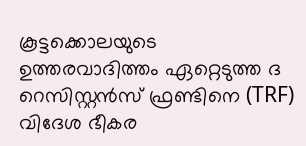കൂട്ടക്കൊലയുടെ ഉത്തരവാദിത്തം ഏറ്റെടുത്ത ദ റെസിസ്റ്റൻസ് ഫ്രണ്ടിനെ (TRF) വിദേശ ഭീകര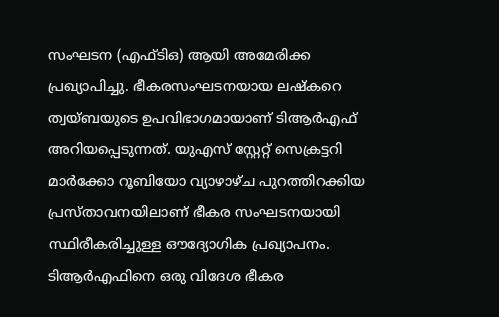സംഘടന (എഫ്ടിഒ) ആയി അമേരിക്ക പ്രഖ്യാപിച്ചു. ഭീകരസംഘടനയായ ലഷ്‌കറെ ത്വയ്ബയുടെ ഉപവിഭാഗമായാണ് ടിആർഎഫ് അറിയപ്പെടുന്നത്. യുഎസ് സ്റ്റേറ്റ് സെക്രട്ടറി മാർക്കോ റൂബിയോ വ്യാഴാഴ്ച പുറത്തിറക്കിയ പ്രസ്താവനയിലാണ് ഭീകര സംഘടനയായി സ്ഥിരീകരിച്ചുള്ള ഔദ്യോഗിക പ്രഖ്യാപനം. ടിആര്‍എഫിനെ ഒരു വിദേശ ഭീകര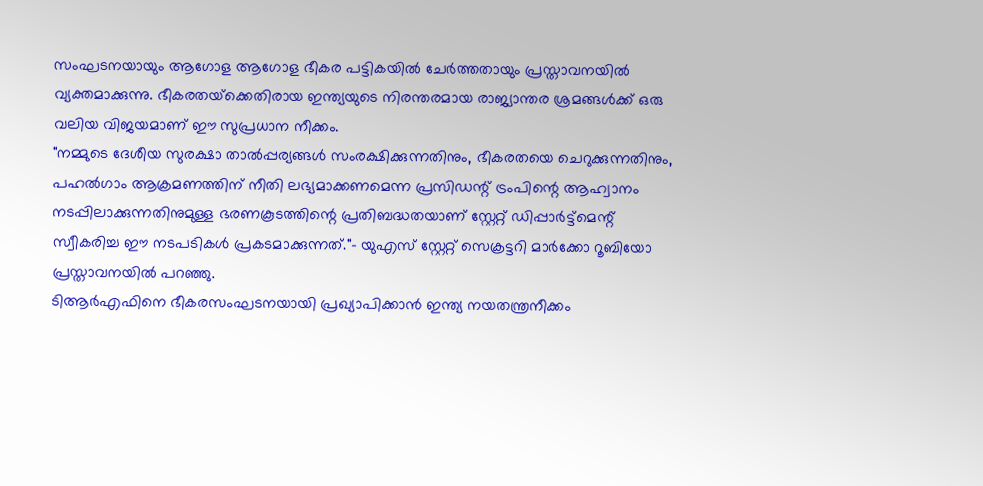സംഘടനയായും ആഗോള ആഗോള ഭീകര പട്ടികയില്‍ ചേര്‍ത്തതായും പ്രസ്താവനയില്‍ വ്യക്തമാക്കുന്നു. ഭീകരതയ്‌ക്കെതിരായ ഇന്ത്യയുടെ നിരന്തരമായ രാജ്യാന്തര ശ്രമങ്ങൾക്ക് ഒരു വലിയ വിജയമാണ് ഈ സുപ്രധാന നീക്കം.
"നമ്മുടെ ദേശീയ സുരക്ഷാ താൽപ്പര്യങ്ങൾ സംരക്ഷിക്കുന്നതിനും, ഭീകരതയെ ചെറുക്കുന്നതിനും, പഹൽഗാം ആക്രമണത്തിന് നീതി ലഭ്യമാക്കണമെന്ന പ്രസിഡന്റ് ട്രംപിന്റെ ആഹ്വാനം നടപ്പിലാക്കുന്നതിനുമുള്ള ഭരണകൂടത്തിന്റെ പ്രതിബദ്ധതയാണ് സ്റ്റേറ്റ് ഡിപ്പാർട്ട്‌മെന്റ് സ്വീകരിച്ച ഈ നടപടികൾ പ്രകടമാക്കുന്നത്."- യുഎസ് സ്റ്റേറ്റ് സെക്രട്ടറി മാർക്കോ റൂബിയോ പ്രസ്താവനയിൽ പറഞ്ഞു.
ടിആര്‍എഫിനെ ഭീകരസംഘടനയായി പ്രഖ്യാപിക്കാൻ ഇന്ത്യ നയതന്ത്രനീക്കം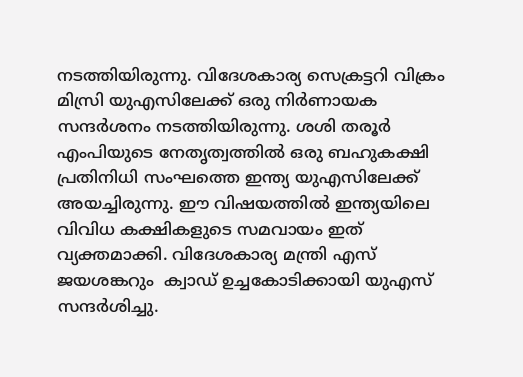നടത്തിയിരുന്നു. വിദേശകാര്യ സെക്രട്ടറി വിക്രം മിസ്രി യുഎസിലേക്ക് ഒരു നിർണായക സന്ദർശനം നടത്തിയിരുന്നു. ശശി തരൂര്‍ എംപിയുടെ നേതൃത്വത്തിൽ ഒരു ബഹുകക്ഷി പ്രതിനിധി സംഘത്തെ ഇന്ത്യ യുഎസിലേക്ക് അയച്ചിരുന്നു. ഈ വിഷയത്തിൽ ഇന്ത്യയിലെ വിവിധ കക്ഷികളുടെ സമവായം ഇത് വ്യക്തമാക്കി. വിദേശകാര്യ മന്ത്രി എസ് ജയശങ്കറും  ക്വാഡ് ഉച്ചകോടിക്കായി യുഎസ് സന്ദർശിച്ചു.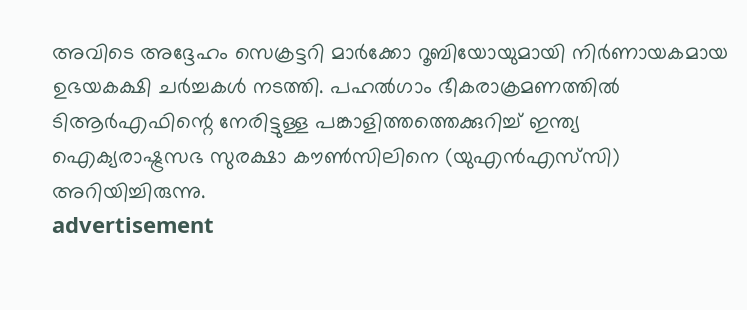അവിടെ അദ്ദേഹം സെക്രട്ടറി മാർക്കോ റൂബിയോയുമായി നിർണായകമായ ഉഭയകക്ഷി ചർച്ചകൾ നടത്തി. പഹൽഗാം ഭീകരാക്രമണത്തിൽ ടിആർഎഫിന്റെ നേരിട്ടുള്ള പങ്കാളിത്തത്തെക്കുറിച്ച് ഇന്ത്യ ഐക്യരാഷ്ട്രസഭ സുരക്ഷാ കൗൺസിലിനെ (യുഎൻ‌എസ്‌സി) അറിയിച്ചിരുന്നു.
advertisement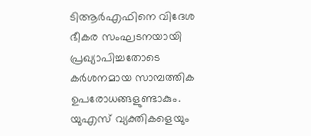ടിആർ‌എഫിനെ വിദേശ ഭീകര സംഘടനയായി പ്രഖ്യാപിച്ചതോടെ കർശനമായ സാമ്പത്തിക ഉപരോധങ്ങളുണ്ടാകും. യുഎസ് വ്യക്തികളെയും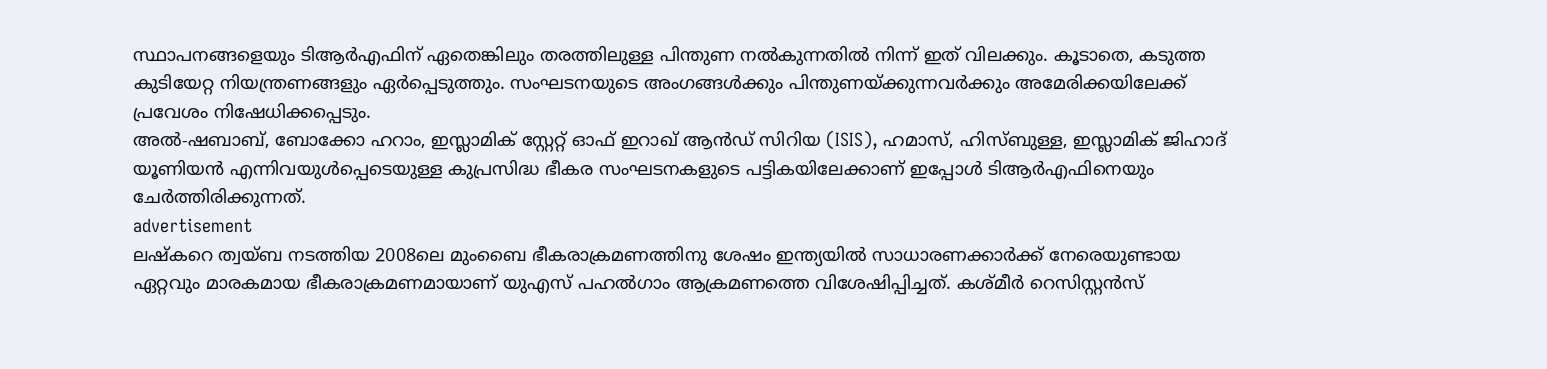സ്ഥാപനങ്ങളെയും ടിആർഎഫിന് ഏതെങ്കിലും തരത്തിലുള്ള പിന്തുണ നൽകുന്നതിൽ നിന്ന് ഇത് വിലക്കും. കൂടാതെ, കടുത്ത കുടിയേറ്റ നിയന്ത്രണങ്ങളും ഏർപ്പെടുത്തും. സംഘടനയുടെ അംഗങ്ങൾക്കും പിന്തുണയ്ക്കുന്നവർക്കും അമേരിക്കയിലേക്ക് പ്രവേശം നിഷേധിക്കപ്പെടും.
അൽ-ഷബാബ്, ബോക്കോ ഹറാം, ഇസ്ലാമിക് സ്റ്റേറ്റ് ഓഫ് ഇറാഖ് ആൻഡ് സിറിയ (ISIS), ഹമാസ്, ഹിസ്ബുള്ള, ഇസ്ലാമിക് ജിഹാദ് യൂണിയൻ എന്നിവയുൾപ്പെടെയുള്ള കുപ്രസിദ്ധ ഭീകര സംഘടനകളുടെ പട്ടികയിലേക്കാണ് ഇപ്പോൾ ടിആർഎഫിനെയും ചേർത്തിരിക്കുന്നത്.
advertisement
ലഷ്‌കറെ ത്വയ്ബ നടത്തിയ 2008ലെ മുംബൈ ഭീകരാക്രമണത്തിനു ശേഷം ഇന്ത്യയില്‍ സാധാരണക്കാര്‍ക്ക് നേരെയുണ്ടായ ഏറ്റവും മാരകമായ ഭീകരാക്രമണമായാണ് യുഎസ് പഹല്‍ഗാം ആക്രമണത്തെ വിശേഷിപ്പിച്ചത്. കശ്മീര്‍ റെസിസ്റ്റന്‍സ്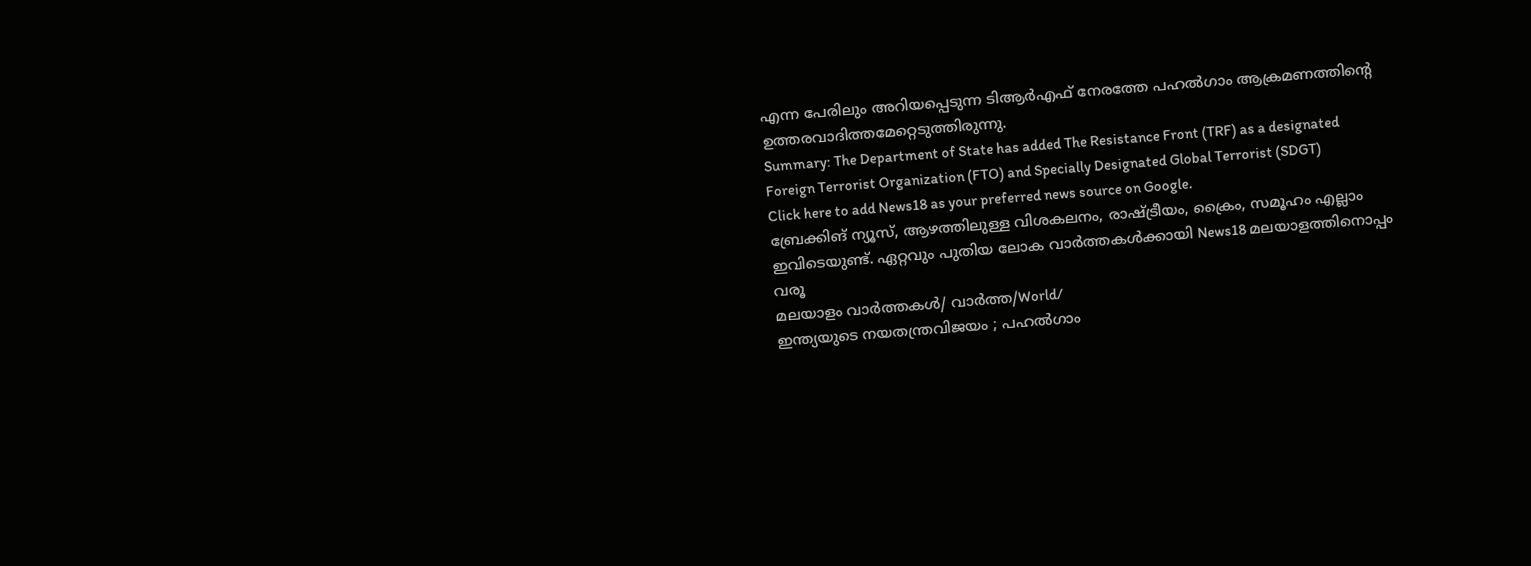എന്ന പേരിലും അറിയപ്പെടുന്ന ടിആര്‍എഫ് നേരത്തേ പഹല്‍ഗാം ആക്രമണത്തിന്റെ ഉത്തരവാദിത്തമേറ്റെടുത്തിരുന്നു.
Summary: The Department of State has added The Resistance Front (TRF) as a designated Foreign Terrorist Organization (FTO) and Specially Designated Global Terrorist (SDGT)
Click here to add News18 as your preferred news source on Google.
ബ്രേക്കിങ് ന്യൂസ്, ആഴത്തിലുള്ള വിശകലനം, രാഷ്ട്രീയം, ക്രൈം, സമൂഹം എല്ലാം ഇവിടെയുണ്ട്. ഏറ്റവും പുതിയ ലോക വാർത്തകൾക്കായി News18 മലയാളത്തിനൊപ്പം വരൂ
മലയാളം വാർത്തകൾ/ വാർത്ത/World/
ഇന്ത്യയുടെ നയതന്ത്രവിജയം ; പഹൽഗാം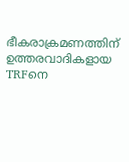ഭീകരാക്രമണത്തിന് ഉത്തരവാദികളായ TRFനെ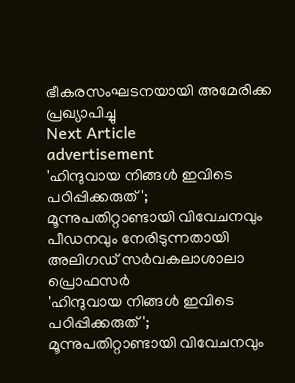ഭീകരസംഘടനയായി അമേരിക്ക പ്രഖ്യാപിച്ചു
Next Article
advertisement
'ഹിന്ദുവായ നിങ്ങൾ ഇവിടെ പഠിപ്പിക്കരുത്'; മൂന്നുപതിറ്റാണ്ടായി വിവേചനവും പീഡനവും നേരിടുന്നതായി അലിഗഡ് സർവകലാശാലാ പ്രൊഫസർ
'ഹിന്ദുവായ നിങ്ങൾ ഇവിടെ പഠിപ്പിക്കരുത്'; മൂന്നുപതിറ്റാണ്ടായി വിവേചനവും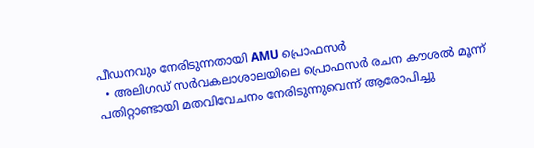പീഡനവും നേരിടുന്നതായി AMU പ്രൊഫസർ
  • അലിഗഡ് സർവകലാശാലയിലെ പ്രൊഫസർ രചന കൗശൽ മൂന്ന് പതിറ്റാണ്ടായി മതവിവേചനം നേരിടുന്നുവെന്ന് ആരോപിച്ചു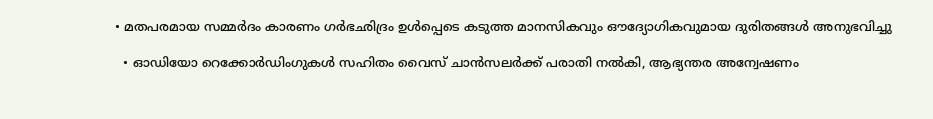• മതപരമായ സമ്മർദം കാരണം ഗർഭഛിദ്രം ഉൾപ്പെടെ കടുത്ത മാനസികവും ഔദ്യോഗികവുമായ ദുരിതങ്ങൾ അനുഭവിച്ചു

  • ഓഡിയോ റെക്കോർഡിംഗുകൾ സഹിതം വൈസ് ചാൻസലർക്ക് പരാതി നൽകി, ആഭ്യന്തര അന്വേഷണം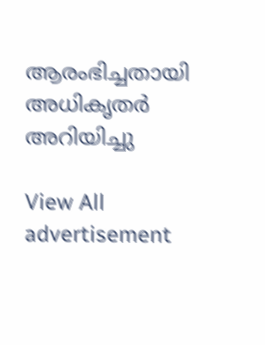ആരംഭിച്ചതായി അധികൃതർ അറിയിച്ചു

View All
advertisement